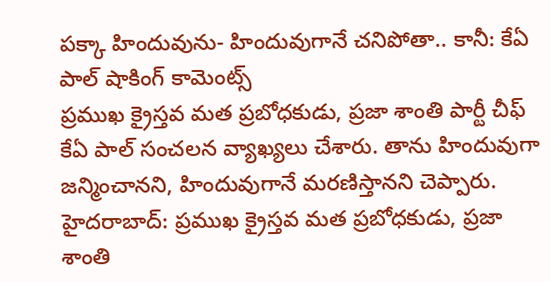పక్కా హిందువును- హిందువుగానే చనిపోతా.. కానీ: కేఏ పాల్ షాకింగ్ కామెంట్స్
ప్రముఖ క్రైస్తవ మత ప్రబోధకుడు, ప్రజా శాంతి పార్టీ చీఫ్ కేఏ పాల్ సంచలన వ్యాఖ్యలు చేశారు. తాను హిందువుగా జన్మించానని, హిందువుగానే మరణిస్తానని చెప్పారు.
హైదరాబాద్: ప్రముఖ క్రైస్తవ మత ప్రబోధకుడు, ప్రజా శాంతి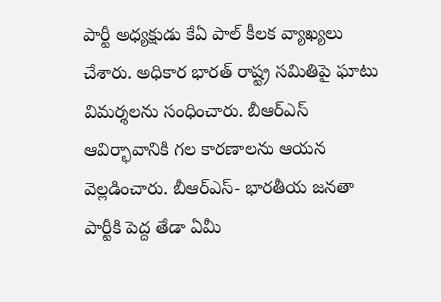పార్టీ అధ్యక్షుడు కేఏ పాల్ కీలక వ్యాఖ్యలు చేశారు. అధికార భారత్ రాష్ట్ర సమితిపై ఘాటు విమర్శలను సంధించారు. బీఆర్ఎస్ ఆవిర్భావానికి గల కారణాలను ఆయన వెల్లడించారు. బీఆర్ఎస్- భారతీయ జనతా పార్టీకి పెద్ద తేడా ఏమీ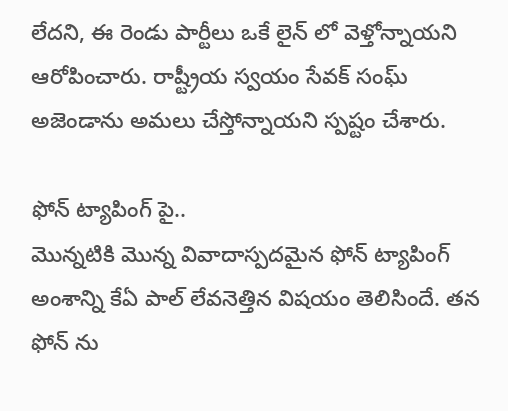లేదని, ఈ రెండు పార్టీలు ఒకే లైన్ లో వెళ్తోన్నాయని ఆరోపించారు. రాష్ట్రీయ స్వయం సేవక్ సంఘ్ అజెండాను అమలు చేస్తోన్నాయని స్పష్టం చేశారు.

ఫోన్ ట్యాపింగ్ పై..
మొన్నటికి మొన్న వివాదాస్పదమైన ఫోన్ ట్యాపింగ్ అంశాన్ని కేఏ పాల్ లేవనెత్తిన విషయం తెలిసిందే. తన ఫోన్ ను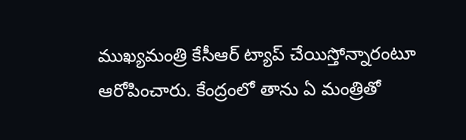ముఖ్యమంత్రి కేసీఆర్ ట్యాప్ చేయిస్తోన్నారంటూ ఆరోపించారు. కేంద్రంలో తాను ఏ మంత్రితో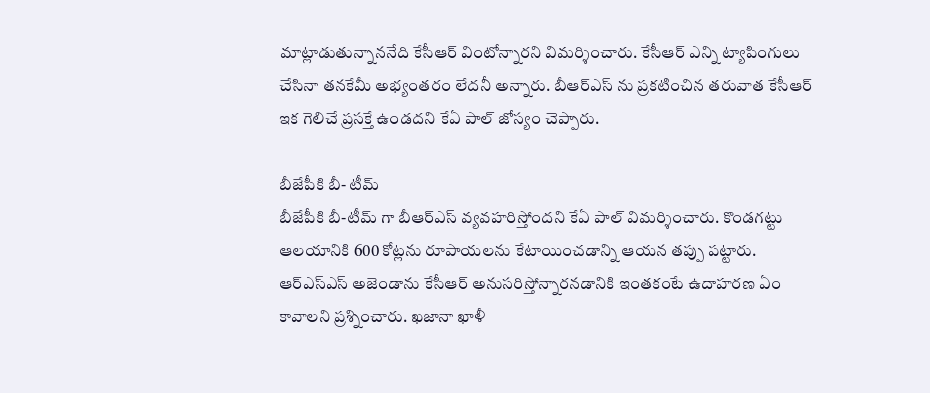మాట్లాడుతున్నాననేది కేసీఆర్ వింటోన్నారని విమర్శించారు. కేసీఆర్ ఎన్ని ట్యాపింగులు చేసినా తనకేమీ అభ్యంతరం లేదనీ అన్నారు. బీఆర్ఎస్ ను ప్రకటించిన తరువాత కేసీఆర్ ఇక గెలిచే ప్రసక్తే ఉండదని కేఏ పాల్ జోస్యం చెప్పారు.

బీజేపీకి బీ- టీమ్
బీజేపీకి బీ-టీమ్ గా బీఆర్ఎస్ వ్యవహరిస్తోందని కేఏ పాల్ విమర్శించారు. కొండగట్టు ఆలయానికి 600 కోట్లను రూపాయలను కేటాయించడాన్ని ఆయన తప్పు పట్టారు. ఆర్ఎస్ఎస్ అజెండాను కేసీఆర్ అనుసరిస్తోన్నారనడానికి ఇంతకంటే ఉదాహరణ ఏం కావాలని ప్రశ్నించారు. ఖజానా ఖాళీ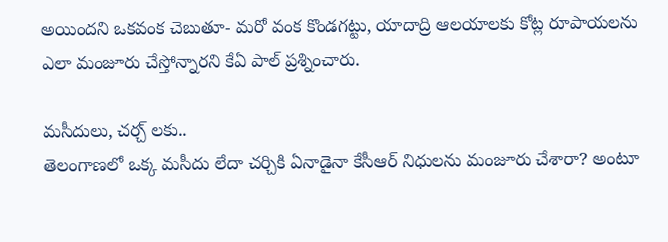అయిందని ఒకవంక చెబుతూ- మరో వంక కొండగట్టు, యాదాద్రి ఆలయాలకు కోట్ల రూపాయలను ఎలా మంజూరు చేస్తోన్నారని కేఏ పాల్ ప్రశ్నించారు.

మసీదులు, చర్చ్ లకు..
తెలంగాణలో ఒక్క మసీదు లేదా చర్చికి ఏనాడైనా కేసీఆర్ నిధులను మంజూరు చేశారా? అంటూ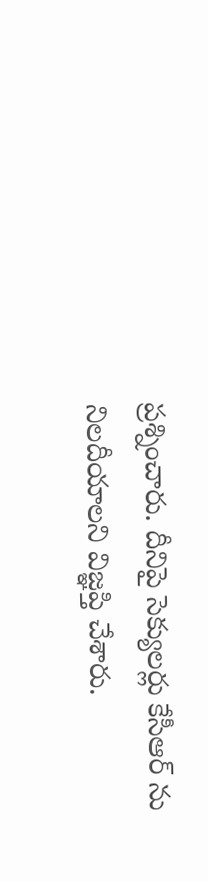ప్రశ్నించారు. దీనిపై సెక్యులర్లు కేసీఆర్ ను నిలదీయాలని విజ్ఞప్తి చేశారు.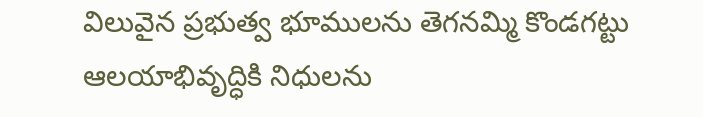విలువైన ప్రభుత్వ భూములను తెగనమ్మి కొండగట్టు ఆలయాభివృద్ధికి నిధులను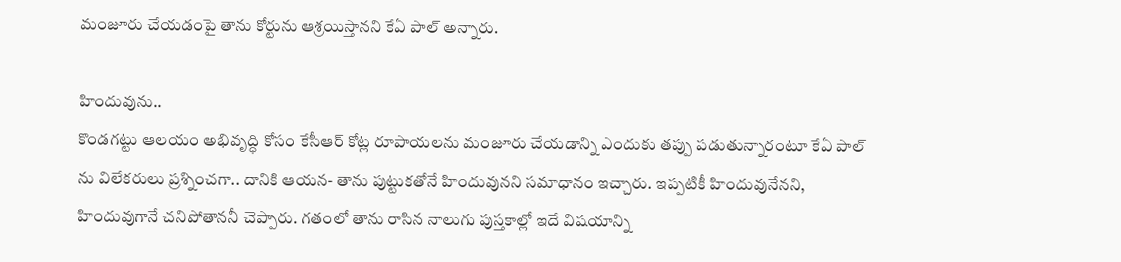మంజూరు చేయడంపై తాను కోర్టును ఆశ్రయిస్తానని కేఏ పాల్ అన్నారు.

హిందువును..
కొండగట్టు ఆలయం అభివృద్ధి కోసం కేసీఆర్ కోట్ల రూపాయలను మంజూరు చేయడాన్ని ఎందుకు తప్పు పడుతున్నారంటూ కేఏ పాల్ ను విలేకరులు ప్రశ్నించగా.. దానికి ఆయన- తాను పుట్టుకతోనే హిందువునని సమాధానం ఇచ్చారు. ఇప్పటికీ హిందువునేనని, హిందువుగానే చనిపోతాననీ చెప్పారు. గతంలో తాను రాసిన నాలుగు పుస్తకాల్లో ఇదే విషయాన్ని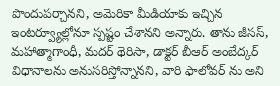పొందుపర్చానని, అమెరికా మీడియాకు ఇచ్చిన ఇంటర్వ్యూల్లోనూ స్పష్టం చేశానని అన్నారు. తాను జీసస్, మహాత్మాగాంధీ, మదర్ థెరిసా, డాక్టర్ బీఆర్ అంబేద్కర్ విధానాలను అనుసరిస్తోన్నానని, వారి ఫాలోవర్ ను అని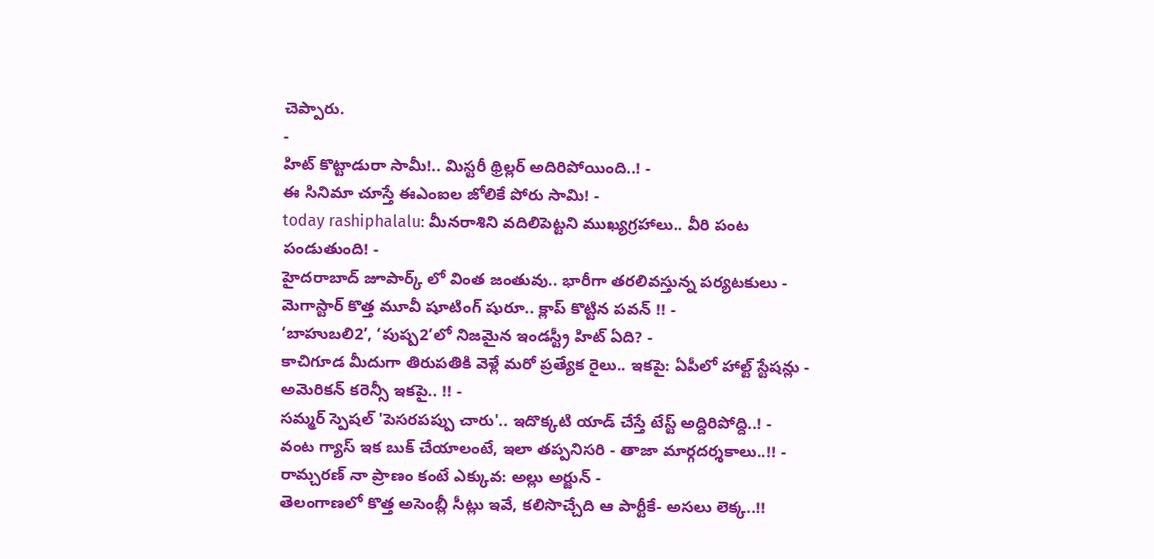చెప్పారు.
-
హిట్ కొట్టాడురా సామీ!.. మిస్టరీ థ్రిల్లర్ అదిరిపోయింది..! -
ఈ సినిమా చూస్తే ఈఎంఐల జోలికే పోరు సామి! -
today rashiphalalu: మీనరాశిని వదిలిపెట్టని ముఖ్యగ్రహాలు.. వీరి పంట పండుతుంది! -
హైదరాబాద్ జూపార్క్ లో వింత జంతువు.. భారీగా తరలివస్తున్న పర్యటకులు -
మెగాస్టార్ కొత్త మూవీ షూటింగ్ షురూ.. క్లాప్ కొట్టిన పవన్ !! -
‘బాహుబలి2’, ‘పుష్ప2’లో నిజమైన ఇండస్ట్రీ హిట్ ఏది? -
కాచిగూడ మీదుగా తిరుపతికి వెళ్లే మరో ప్రత్యేక రైలు.. ఇకపై: ఏపీలో హాల్ట్ స్టేషన్లు -
అమెరికన్ కరెన్సీ ఇకపై.. !! -
సమ్మర్ స్పెషల్ 'పెసరపప్పు చారు'.. ఇదొక్కటి యాడ్ చేస్తే టేస్ట్ అద్దిరిపోద్ది..! -
వంట గ్యాస్ ఇక బుక్ చేయాలంటే, ఇలా తప్పనిసరి - తాజా మార్గదర్శకాలు..!! -
రామ్చరణ్ నా ప్రాణం కంటే ఎక్కువ: అల్లు అర్జున్ -
తెలంగాణలో కొత్త అసెంబ్లీ సీట్లు ఇవే, కలిసొచ్చేది ఆ పార్టీకే- అసలు లెక్క..!!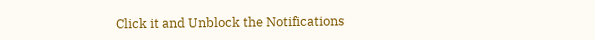Click it and Unblock the Notifications